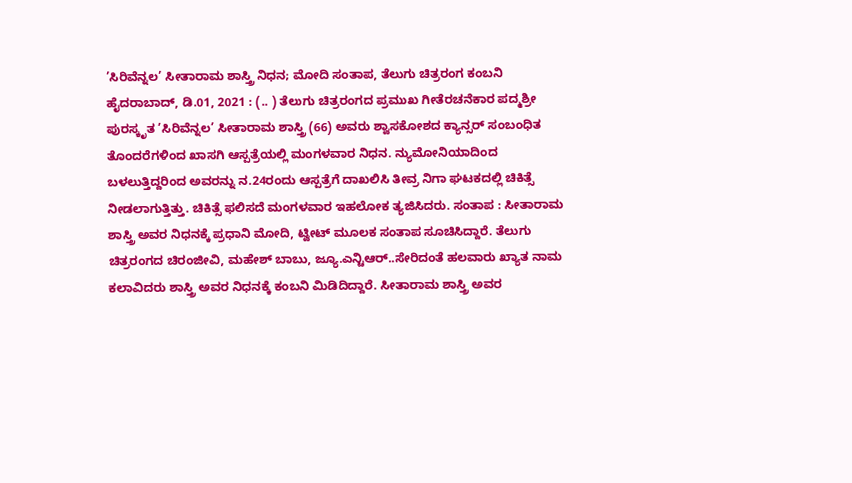’ಸಿರಿವೆನ್ನಲ’ ಸೀತಾರಾಮ ಶಾಸ್ತ್ರಿ ನಿಧನ; ಮೋದಿ ಸಂತಾಪ, ತೆಲುಗು ಚಿತ್ರರಂಗ ಕಂಬನಿ ಹೈದರಾಬಾದ್‌, ಡಿ.01, 2021 : (.. ) ತೆಲುಗು ಚಿತ್ರರಂಗದ ಪ್ರಮುಖ ಗೀತೆರಚನೆಕಾರ ಪದ್ಮಶ್ರೀ ಪುರಸ್ಕೃತ ’ಸಿರಿವೆನ್ನಲ’ ಸೀತಾರಾಮ ಶಾಸ್ತ್ರಿ (66) ಅವರು ಶ್ವಾಸಕೋಶದ ಕ್ಯಾನ್ಸರ್ ಸಂಬಂಧಿತ ತೊಂದರೆಗಳಿಂದ ಖಾಸಗಿ ಆಸ್ಪತ್ರೆಯಲ್ಲಿ ಮಂಗಳವಾರ ನಿಧನ. ನ್ಯುಮೋನಿಯಾದಿಂದ ಬಳಲುತ್ತಿದ್ದರಿಂದ ಅವರನ್ನು ನ.24ರಂದು ಆಸ್ಪತ್ರೆಗೆ ದಾಖಲಿಸಿ ತೀವ್ರ ನಿಗಾ ಘಟಕದಲ್ಲಿ ಚಿಕಿತ್ಸೆ ನೀಡಲಾಗುತ್ತಿತ್ತು. ಚಿಕಿತ್ಸೆ ಫಲಿಸದೆ ಮಂಗಳವಾರ ಇಹಲೋಕ ತ್ಯಜಿಸಿದರು. ಸಂತಾಪ : ಸೀತಾರಾಮ ಶಾಸ್ತ್ರಿ ಅವರ ನಿಧನಕ್ಕೆ ಪ್ರಧಾನಿ ಮೋದಿ, ಟ್ವೀಟ್ ಮೂಲಕ ಸಂತಾಪ ಸೂಚಿಸಿದ್ದಾರೆ. ತೆಲುಗು ಚಿತ್ರರಂಗದ ಚಿರಂಜೀವಿ, ಮಹೇಶ್ ಬಾಬು, ಜ್ಯೂ.ಎನ್ಟಿಆರ್..ಸೇರಿದಂತೆ ಹಲವಾರು ಖ್ಯಾತ ನಾಮ ಕಲಾವಿದರು ಶಾಸ್ತ್ರಿ ಅವರ ನಿಧನಕ್ಕೆ ಕಂಬನಿ ಮಿಡಿದಿದ್ದಾರೆ. ಸೀತಾರಾಮ ಶಾಸ್ತ್ರಿ ಅವರ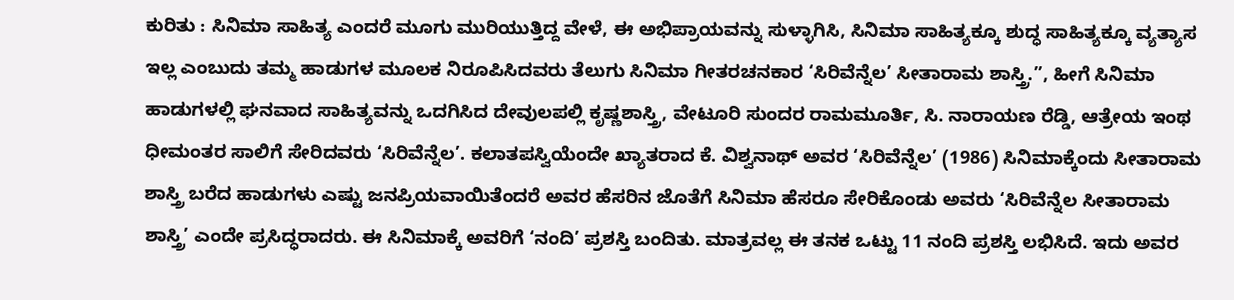ಕುರಿತು : ಸಿನಿಮಾ ಸಾಹಿತ್ಯ ಎಂದರೆ ಮೂಗು ಮುರಿಯುತ್ತಿದ್ದ ವೇಳೆ, ಈ ಅಭಿಪ್ರಾಯವನ್ನು ಸುಳ್ಳಾಗಿಸಿ, ಸಿನಿಮಾ ಸಾಹಿತ್ಯಕ್ಕೂ ಶುದ್ಧ ಸಾಹಿತ್ಯಕ್ಕೂ ವ್ಯತ್ಯಾಸ ಇಲ್ಲ ಎಂಬುದು ತಮ್ಮ ಹಾಡುಗಳ ಮೂಲಕ ನಿರೂಪಿಸಿದವರು ತೆಲುಗು ಸಿನಿಮಾ ಗೀತರಚನಕಾರ ‘ಸಿರಿವೆನ್ನೆಲ’ ಸೀತಾರಾಮ ಶಾಸ್ತ್ರಿ.”, ಹೀಗೆ ಸಿನಿಮಾ ಹಾಡುಗಳಲ್ಲಿ ಘನವಾದ ಸಾಹಿತ್ಯವನ್ನು ಒದಗಿಸಿದ ದೇವುಲಪಲ್ಲಿ ಕೃಷ್ಣಶಾಸ್ತ್ರಿ, ವೇಟೂರಿ ಸುಂದರ ರಾಮಮೂರ್ತಿ, ಸಿ. ನಾರಾಯಣ ರೆಡ್ಡಿ, ಆತ್ರೇಯ ಇಂಥ ಧೀಮಂತರ ಸಾಲಿಗೆ ಸೇರಿದವರು ‘ಸಿರಿವೆನ್ನೆಲ’. ಕಲಾತಪಸ್ವಿಯೆಂದೇ ಖ್ಯಾತರಾದ ಕೆ. ವಿಶ್ವನಾಥ್ ಅವರ ‘ಸಿರಿವೆನ್ನೆಲ’ (1986) ಸಿನಿಮಾಕ್ಕೆಂದು ಸೀತಾರಾಮ ಶಾಸ್ತ್ರಿ ಬರೆದ ಹಾಡುಗಳು ಎಷ್ಟು ಜನಪ್ರಿಯವಾಯಿತೆಂದರೆ ಅವರ ಹೆಸರಿನ ಜೊತೆಗೆ ಸಿನಿಮಾ ಹೆಸರೂ ಸೇರಿಕೊಂಡು ಅವರು ‘ಸಿರಿವೆನ್ನೆಲ ಸೀತಾರಾಮ ಶಾಸ್ತ್ರಿ’ ಎಂದೇ ಪ್ರಸಿದ್ಧರಾದರು. ಈ ಸಿನಿಮಾಕ್ಕೆ ಅವರಿಗೆ ‘ನಂದಿ’ ಪ್ರಶಸ್ತಿ ಬಂದಿತು. ಮಾತ್ರವಲ್ಲ ಈ ತನಕ ಒಟ್ಟು 11 ನಂದಿ ಪ್ರಶಸ್ತಿ ಲಭಿಸಿದೆ. ಇದು ಅವರ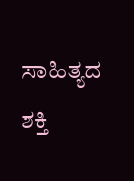ಸಾಹಿತ್ಯದ ಶಕ್ತಿ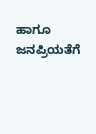ಹಾಗೂ ಜನಪ್ರಿಯತೆಗೆ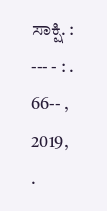ಸಾಕ್ಷಿ. : --- - : . 66-- , 2019, .